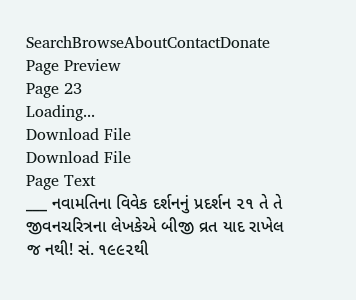SearchBrowseAboutContactDonate
Page Preview
Page 23
Loading...
Download File
Download File
Page Text
___ નવામતિના વિવેક દર્શનનું પ્રદર્શન ૨૧ તે તે જીવનચરિત્રના લેખકેએ બીજી વ્રત યાદ રાખેલ જ નથી! સં. ૧૯૯૨થી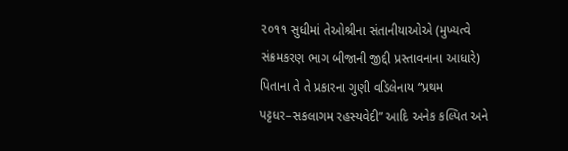૨૦૧૧ સુધીમાં તેઓશ્રીના સંતાનીયાઓએ (મુખ્યત્વે સંક્રમકરણ ભાગ બીજાની જીદ્દી પ્રસ્તાવનાના આધારે) પિતાના તે તે પ્રકારના ગુણી વડિલેનાય “પ્રથમ પટ્ટધર–સકલાગમ રહસ્યવેદી” આદિ અનેક કલ્પિત અને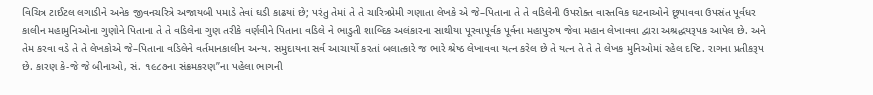વિચિત્ર ટાઈટલ લગાડીને અનેક જીવનચરિત્રે અજાયબી પમાડે તેવાં ઘડી કાઢયાં છે; પરંતુ તેમાં તે તે ચારિત્રપ્રેમી ગણાતા લેખકે એ જે–પિતાના તે તે વડિલેની ઉપરોક્ત વાસ્તવિક ઘટનાઓને છૂપાવવા ઉપસંત પૂર્વધર કાલીન મહામુનિઓના ગુણોને પિતાના તે તે વડિલેના ગુણ તરીકે વર્ણવીને પિતાના વડિલે ને ભાડુતી શાબ્દિક અલંકારના સાથીયા પૂરવાપૂર્વક પૂર્વના મહાપુરુષ જેવા મહાન લેખાવવા દ્વારા અશ્રદ્ધયરૂપક આપેલ છે. અને તેમ કરવા વડે તે તે લેખકોએ જે–પિતાના વડિલેને વર્તમાનકાલીન અન્ય. સમુદાયના સર્વ આચાર્યો કરતાં બલાત્કારે જ ભારે શ્રેષ્ઠ લેખાવવા યત્ન કરેલ છે તે યત્ન તે તે તે લેખક મુનિઓમાં રહેલ દષ્ટિ. રાગના પ્રતીકરૂપ છે. કારણ કે-જે જે બીનાઓ, સં. ૧૯૮૭ના સંક્રમકરણ”ના પહેલા ભાગની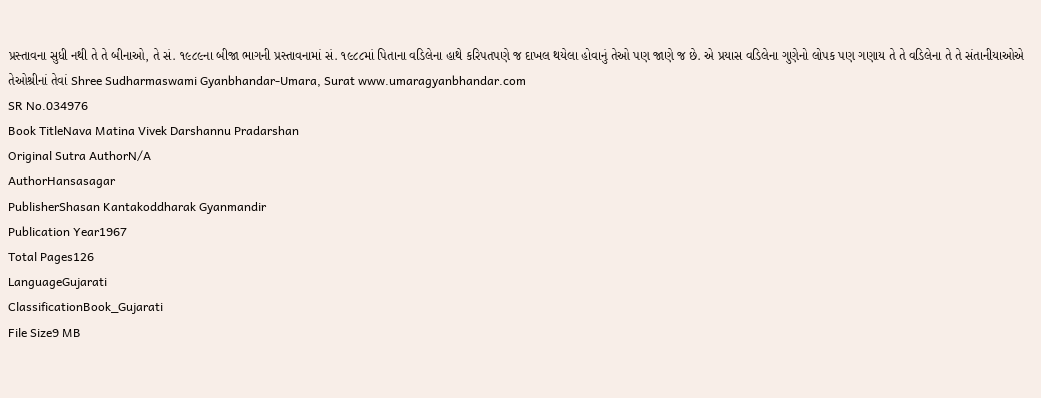પ્રસ્તાવના સુધી નથી તે તે બીનાઓ, તે સં. ૧૯૮૯ના બીજા ભાગની પ્રસ્તાવનામાં સં. ૧૯૮૮માં પિતાના વડિલેના હાથે કરિપતપણે જ દાખલ થયેલા હોવાનું તેઓ પણ જાણે જ છે. એ પ્રયાસ વડિલેના ગુણેનો લોપક પણ ગણાય તે તે વડિલેના તે તે સંતાનીયાઓએ તેઓશ્રીનાં તેવાં Shree Sudharmaswami Gyanbhandar-Umara, Surat www.umaragyanbhandar.com
SR No.034976
Book TitleNava Matina Vivek Darshannu Pradarshan
Original Sutra AuthorN/A
AuthorHansasagar
PublisherShasan Kantakoddharak Gyanmandir
Publication Year1967
Total Pages126
LanguageGujarati
ClassificationBook_Gujarati
File Size9 MB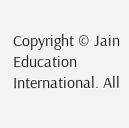Copyright © Jain Education International. All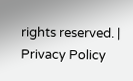rights reserved. | Privacy Policy